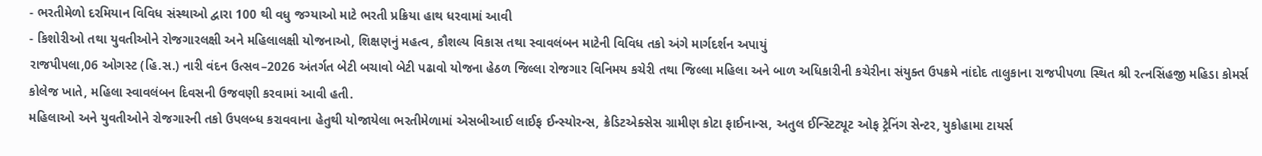- ભરતીમેળો દરમિયાન વિવિધ સંસ્થાઓ દ્વારા 100 થી વધુ જગ્યાઓ માટે ભરતી પ્રક્રિયા હાથ ધરવામાં આવી
- કિશોરીઓ તથા યુવતીઓને રોજગારલક્ષી અને મહિલાલક્ષી યોજનાઓ, શિક્ષણનું મહત્વ, કૌશલ્ય વિકાસ તથા સ્વાવલંબન માટેની વિવિધ તકો અંગે માર્ગદર્શન અપાયું
રાજપીપલા,06 ઓગસ્ટ (હિ.સ.) નારી વંદન ઉત્સવ–2026 અંતર્ગત બેટી બચાવો બેટી પઢાવો યોજના હેઠળ જિલ્લા રોજગાર વિનિમય કચેરી તથા જિલ્લા મહિલા અને બાળ અધિકારીની કચેરીના સંયુક્ત ઉપક્રમે નાંદોદ તાલુકાના રાજપીપળા સ્થિત શ્રી રત્નસિંહજી મહિડા કોમર્સ કોલેજ ખાતે, મહિલા સ્વાવલંબન દિવસની ઉજવણી કરવામાં આવી હતી.
મહિલાઓ અને યુવતીઓને રોજગારની તકો ઉપલબ્ધ કરાવવાના હેતુથી યોજાયેલા ભરતીમેળામાં એસબીઆઈ લાઈફ ઈન્સ્યોરન્સ, ક્રેડિટએક્સેસ ગ્રામીણ કોટા ફાઈનાન્સ, અતુલ ઈન્સ્ટિટ્યૂટ ઓફ ટ્રેનિંગ સેન્ટર, યુકોહામા ટાયર્સ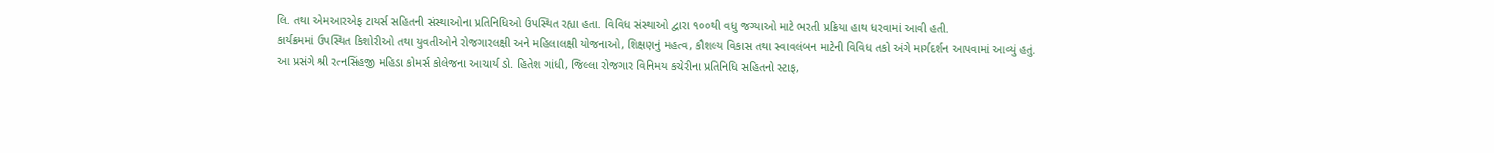લિ. તથા એમઆરએફ ટાયર્સ સહિતની સંસ્થાઓના પ્રતિનિધિઓ ઉપસ્થિત રહ્યા હતા. વિવિધ સંસ્થાઓ દ્વારા ૧૦૦થી વધુ જગ્યાઓ માટે ભરતી પ્રક્રિયા હાથ ધરવામાં આવી હતી.
કાર્યક્રમમાં ઉપસ્થિત કિશોરીઓ તથા યુવતીઓને રોજગારલક્ષી અને મહિલાલક્ષી યોજનાઓ, શિક્ષણનું મહત્વ, કૌશલ્ય વિકાસ તથા સ્વાવલંબન માટેની વિવિધ તકો અંગે માર્ગદર્શન આપવામાં આવ્યું હતું.
આ પ્રસંગે શ્રી રત્નસિંહજી મહિડા કોમર્સ કોલેજના આચાર્ય ડો. હિતેશ ગાંધી, જિલ્લા રોજગાર વિનિમય કચેરીના પ્રતિનિધિ સહિતનો સ્ટાફ,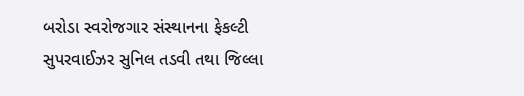બરોડા સ્વરોજગાર સંસ્થાનના ફેકલ્ટી સુપરવાઈઝર સુનિલ તડવી તથા જિલ્લા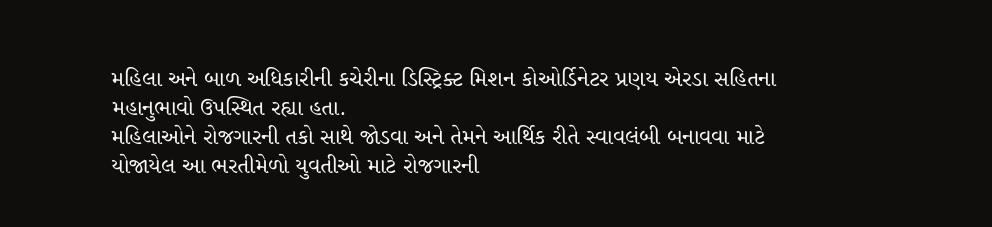મહિલા અને બાળ અધિકારીની કચેરીના ડિસ્ટ્રિક્ટ મિશન કોઓર્ડિનેટર પ્રણય એરડા સહિતના મહાનુભાવો ઉપસ્થિત રહ્યા હતા.
મહિલાઓને રોજગારની તકો સાથે જોડવા અને તેમને આર્થિક રીતે સ્વાવલંબી બનાવવા માટે યોજાયેલ આ ભરતીમેળો યુવતીઓ માટે રોજગારની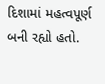દિશામાં મહત્વપૂર્ણ બની રહ્યો હતો.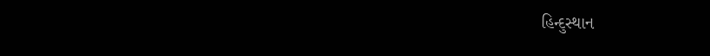હિન્દુસ્થાન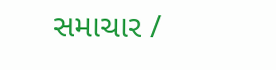સમાચાર /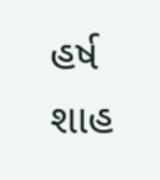હર્ષ શાહ